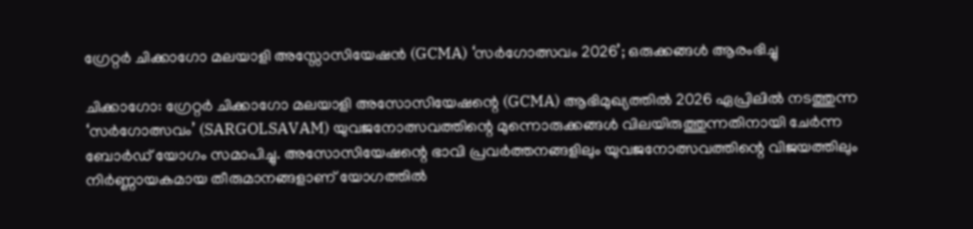ഗ്രേറ്റര്‍ ചിക്കാഗോ മലയാളി അസ്സോസിയേഷൻ (GCMA) ‘സർഗോത്സവം 2026’; ഒരുക്കങ്ങൾ ആരംഭിച്ചു

ചിക്കാഗോ: ഗ്രേറ്റർ ചിക്കാഗോ മലയാളി അസോസിയേഷന്റെ (GCMA) ആഭിമുഖ്യത്തിൽ 2026 ഏപ്രിലിൽ നടത്തുന്ന ‘സർഗോത്സവം’ (SARGOLSAVAM) യുവജനോത്സവത്തിന്റെ മുന്നൊരുക്കങ്ങൾ വിലയിരുത്തുന്നതിനായി ചേർന്ന ബോർഡ് യോഗം സമാപിച്ചു. അസോസിയേഷന്റെ ഭാവി പ്രവർത്തനങ്ങളിലും യുവജനോത്സവത്തിന്റെ വിജയത്തിലും നിർണ്ണായകമായ തീരുമാനങ്ങളാണ് യോഗത്തിൽ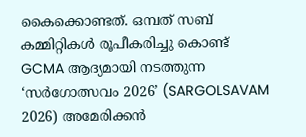കൈക്കൊണ്ടത്. ഒമ്പത് സബ് കമ്മിറ്റികൾ രൂപീകരിച്ചു കൊണ്ട് GCMA ആദ്യമായി നടത്തുന്ന ‘സർഗോത്സവം 2026’ (SARGOLSAVAM 2026) അമേരിക്കൻ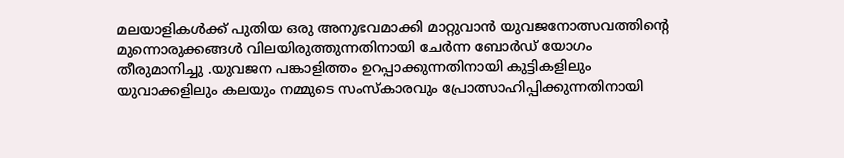മലയാളികൾക്ക് പുതിയ ഒരു അനുഭവമാക്കി മാറ്റുവാൻ യുവജനോത്സവത്തിന്റെ മുന്നൊരുക്കങ്ങൾ വിലയിരുത്തുന്നതിനായി ചേർന്ന ബോർഡ് യോഗം തീരുമാനിച്ചു .യുവജന പങ്കാളിത്തം ഉറപ്പാക്കുന്നതിനായി കുട്ടികളിലും യുവാക്കളിലും കലയും നമ്മുടെ സംസ്കാരവും പ്രോത്സാഹിപ്പിക്കുന്നതിനായി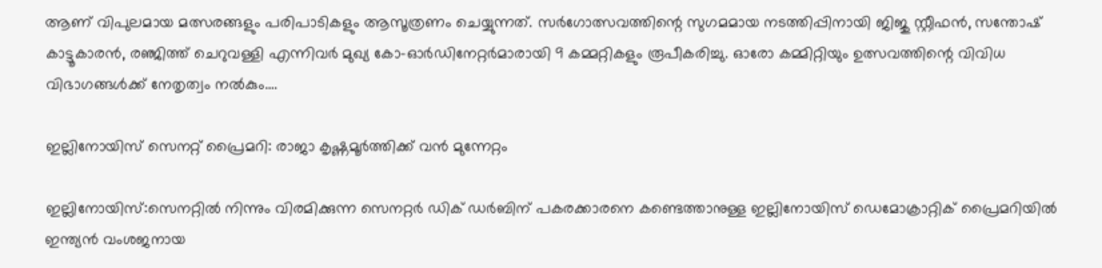ആണ് വിപുലമായ മത്സരങ്ങളും പരിപാടികളും ആസൂത്രണം ചെയ്യുന്നത്. സർഗോത്സവത്തിന്റെ സുഗമമായ നടത്തിപ്പിനായി ജിജു സ്റ്റീഫൻ, സന്തോഷ് കാട്ടൂകാരൻ, രഞ്ജിത്ത് ചെറുവള്ളി എന്നിവർ മുഖ്യ കോ-ഓര്‍ഡിനേറ്റര്‍മാരായി 9 കമ്മറ്റികളും രൂപീകരിച്ചു. ഓരോ കമ്മിറ്റിയും ഉത്സവത്തിന്റെ വിവിധ വിഭാഗങ്ങൾക്ക് നേതൃത്വം നൽകും.…

ഇല്ലിനോയിസ് സെനറ്റ് പ്രൈമറി: രാജാ കൃഷ്ണമൂർത്തിക്ക് വൻ മുന്നേറ്റം

ഇല്ലിനോയിസ്:സെനറ്റിൽ നിന്നും വിരമിക്കുന്ന സെനറ്റർ ഡിക് ഡർബിന് പകരക്കാരനെ കണ്ടെത്താനുള്ള ഇല്ലിനോയിസ് ഡെമോക്രാറ്റിക് പ്രൈമറിയിൽ ഇന്ത്യൻ വംശജനായ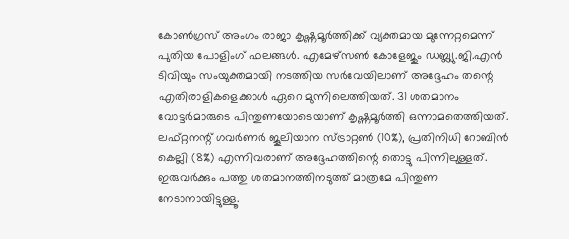കോൺഗ്രസ് അംഗം രാജാ കൃഷ്ണമൂർത്തിക്ക് വ്യക്തമായ മുന്നേറ്റമെന്ന് പുതിയ പോളിംഗ് ഫലങ്ങൾ. എമേഴ്സൺ കോളേജും ഡബ്ല്യു.ജി.എൻ  ടിവിയും സംയുക്തമായി നടത്തിയ സർവേയിലാണ് അദ്ദേഹം തന്റെ എതിരാളികളെക്കാൾ ഏറെ മുന്നിലെത്തിയത്. 31 ശതമാനം വോട്ടർമാരുടെ പിന്തുണയോടെയാണ് കൃഷ്ണമൂർത്തി ഒന്നാമതെത്തിയത്. ലഫ്റ്റനന്റ് ഗവർണർ ജൂലിയാന സ്ട്രാറ്റൺ (10%), പ്രതിനിധി റോബിൻ കെല്ലി (8%) എന്നിവരാണ് അദ്ദേഹത്തിന്റെ തൊട്ടു പിന്നിലുള്ളത്. ഇരുവർക്കും പത്തു ശതമാനത്തിനടുത്ത് മാത്രമേ പിന്തുണ നേടാനായിട്ടുള്ളൂ.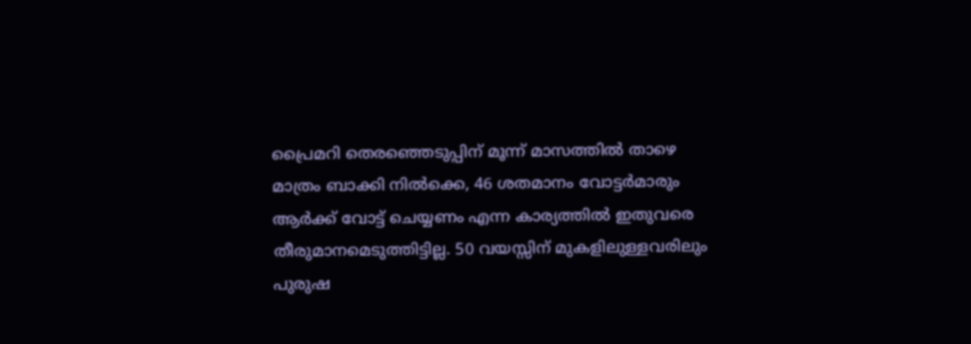പ്രൈമറി തെരഞ്ഞെടുപ്പിന് മൂന്ന് മാസത്തിൽ താഴെ മാത്രം ബാക്കി നിൽക്കെ, 46 ശതമാനം വോട്ടർമാരും ആർക്ക് വോട്ട് ചെയ്യണം എന്ന കാര്യത്തിൽ ഇതുവരെ തീരുമാനമെടുത്തിട്ടില്ല. 50 വയസ്സിന് മുകളിലുള്ളവരിലും പുരുഷ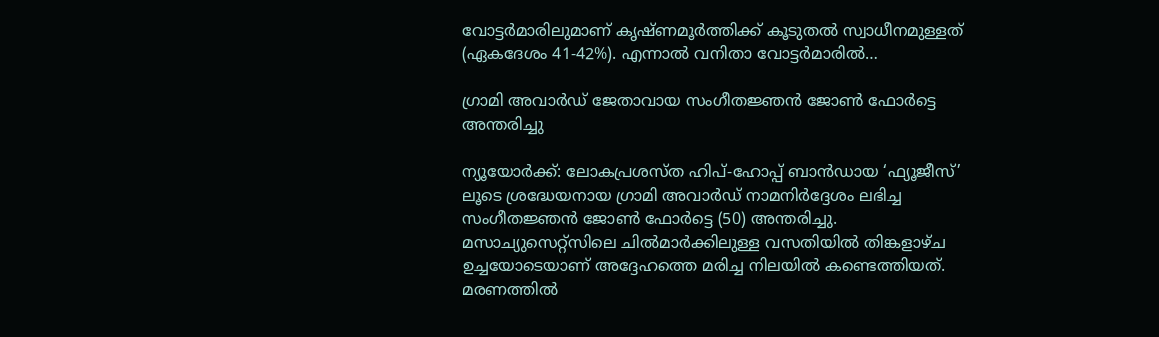വോട്ടർമാരിലുമാണ് കൃഷ്ണമൂർത്തിക്ക് കൂടുതൽ സ്വാധീനമുള്ളത് (ഏകദേശം 41-42%). എന്നാൽ വനിതാ വോട്ടർമാരിൽ…

ഗ്രാമി അവാർഡ് ജേതാവായ സംഗീതജ്ഞൻ ജോൺ ഫോർട്ടെ അന്തരിച്ചു

ന്യൂയോർക്ക്: ലോകപ്രശസ്ത ഹിപ്-ഹോപ്പ് ബാൻഡായ ‘ഫ്യൂജീസ്’ ലൂടെ ശ്രദ്ധേയനായ ഗ്രാമി അവാർഡ് നാമനിർദ്ദേശം ലഭിച്ച സംഗീതജ്ഞൻ ജോൺ ഫോർട്ടെ (50) അന്തരിച്ചു. മസാച്യുസെറ്റ്‌സിലെ ചിൽമാർക്കിലുള്ള വസതിയിൽ തിങ്കളാഴ്ച ഉച്ചയോടെയാണ് അദ്ദേഹത്തെ മരിച്ച നിലയിൽ കണ്ടെത്തിയത്. മരണത്തിൽ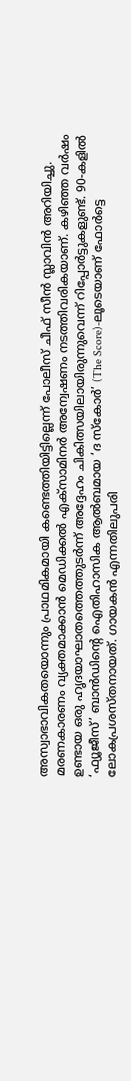അസ്വാഭാവികതയൊന്നും പ്രാഥമികമായി കണ്ടെത്തിയിട്ടില്ലെന്ന് പോലീസ് ചീഫ് സീൻ സ്ലാവിൻ അറിയിച്ചു. മരണകാരണം വ്യക്തമാക്കാൻ മെഡിക്കൽ എക്സാമിനർ അന്വേഷണം നടത്തിവരികയാണ്. കഴിഞ്ഞ വർഷം ഉണ്ടായ ഒരു ഹൃദയാഘാതത്തെത്തുടർന്ന് അദ്ദേഹം ചികിത്സയിലായിരുന്നുവെന്ന് റിപ്പോർട്ടുകളുണ്ട്. 90-കളിൽ ‘ഫ്യൂജീസ്’ ബാൻഡിന്റെ ഐതിഹാസിക ആൽബമായ ‘ദ സ്കോർ’ (The Score)-ലൂടെയാണ് ഫോർട്ടെ ലോകപ്രശസ്തനായത്. ഗായകൻ എന്നതിലുപരി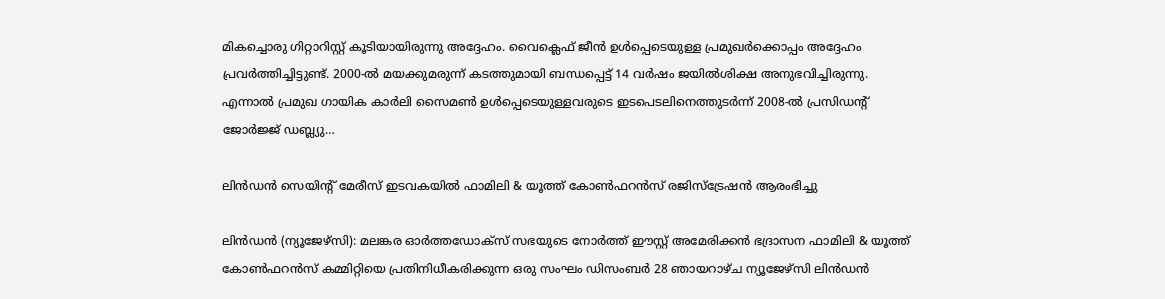മികച്ചൊരു ഗിറ്റാറിസ്റ്റ് കൂടിയായിരുന്നു അദ്ദേഹം. വൈക്ലെഫ് ജീൻ ഉൾപ്പെടെയുള്ള പ്രമുഖർക്കൊപ്പം അദ്ദേഹം പ്രവർത്തിച്ചിട്ടുണ്ട്. 2000-ൽ മയക്കുമരുന്ന് കടത്തുമായി ബന്ധപ്പെട്ട് 14 വർഷം ജയിൽശിക്ഷ അനുഭവിച്ചിരുന്നു. എന്നാൽ പ്രമുഖ ഗായിക കാർലി സൈമൺ ഉൾപ്പെടെയുള്ളവരുടെ ഇടപെടലിനെത്തുടർന്ന് 2008-ൽ പ്രസിഡന്റ് ജോർജ്ജ് ഡബ്ല്യു…

ലിൻഡൻ സെയിന്റ് മേരീസ് ഇടവകയിൽ ഫാമിലി & യൂത്ത് കോൺഫറൻസ് രജിസ്ട്രേഷൻ ആരംഭിച്ചു

ലിൻഡൻ (ന്യൂജേഴ്‌സി): മലങ്കര ഓർത്തഡോക്സ് സഭയുടെ നോർത്ത് ഈസ്റ്റ് അമേരിക്കൻ ഭദ്രാസന ഫാമിലി & യൂത്ത് കോൺഫറൻസ് കമ്മിറ്റിയെ പ്രതിനിധീകരിക്കുന്ന ഒരു സംഘം ഡിസംബർ 28 ഞായറാഴ്ച ന്യൂജേഴ്‌സി ലിൻഡൻ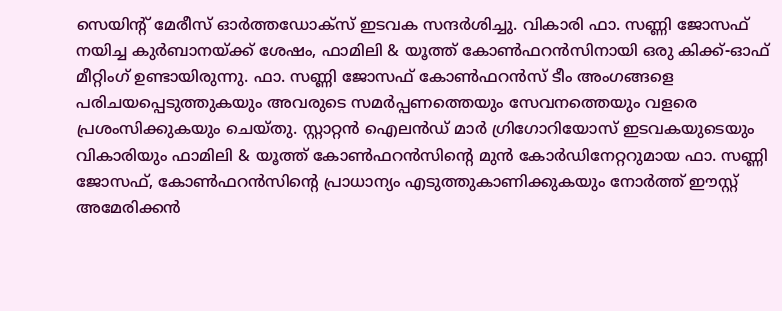സെയിന്റ് മേരീസ് ഓർത്തഡോക്സ് ഇടവക സന്ദർശിച്ചു. വികാരി ഫാ. സണ്ണി ജോസഫ് നയിച്ച കുർബാനയ്ക്ക് ശേഷം, ഫാമിലി & യൂത്ത് കോൺഫറൻസിനായി ഒരു കിക്ക്-ഓഫ് മീറ്റിംഗ് ഉണ്ടായിരുന്നു. ഫാ. സണ്ണി ജോസഫ് കോൺഫറൻസ് ടീം അംഗങ്ങളെ പരിചയപ്പെടുത്തുകയും അവരുടെ സമർപ്പണത്തെയും സേവനത്തെയും വളരെ പ്രശംസിക്കുകയും ചെയ്തു. സ്റ്റാറ്റൻ ഐലൻഡ് മാർ ഗ്രിഗോറിയോസ് ഇടവകയുടെയും വികാരിയും ഫാമിലി & യൂത്ത് കോൺഫറൻസിന്റെ മുൻ കോർഡിനേറ്ററുമായ ഫാ. സണ്ണി ജോസഫ്, കോൺഫറൻസിന്റെ പ്രാധാന്യം എടുത്തുകാണിക്കുകയും നോർത്ത് ഈസ്റ്റ് അമേരിക്കൻ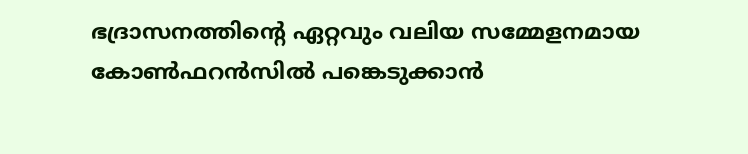ഭദ്രാസനത്തിന്റെ ഏറ്റവും വലിയ സമ്മേളനമായ കോൺഫറൻസിൽ പങ്കെടുക്കാൻ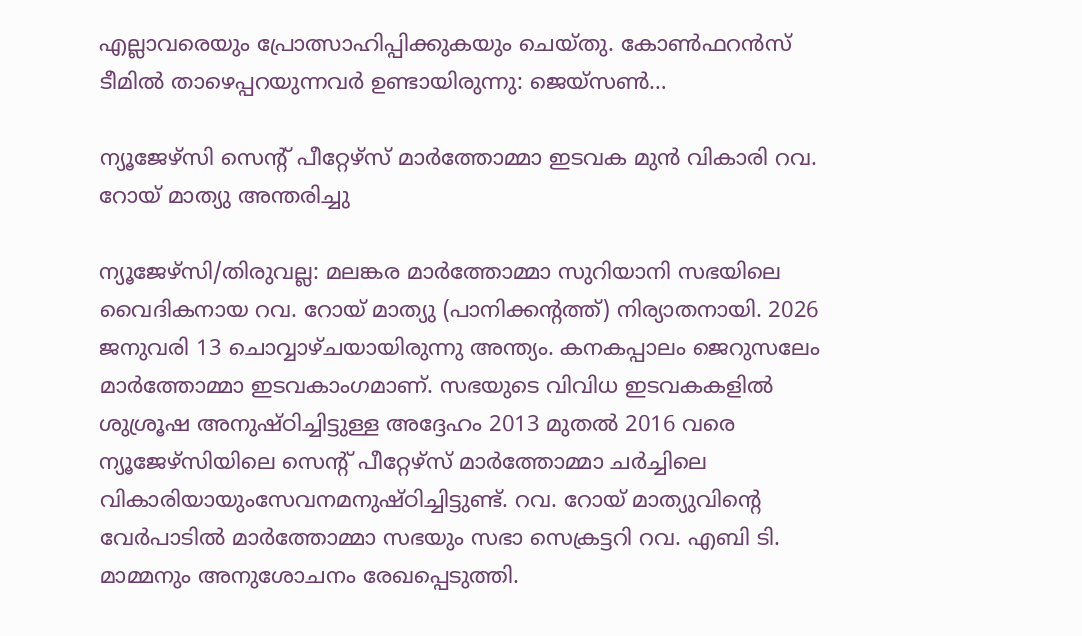എല്ലാവരെയും പ്രോത്സാഹിപ്പിക്കുകയും ചെയ്തു. കോൺഫറൻസ് ടീമിൽ താഴെപ്പറയുന്നവർ ഉണ്ടായിരുന്നു: ജെയ്‌സൺ…

ന്യൂജേഴ്‌സി സെന്റ് പീറ്റേഴ്സ് മാർത്തോമ്മാ ഇടവക മുൻ വികാരി റവ. റോയ് മാത്യു അന്തരിച്ചു

ന്യൂജേഴ്‌സി/തിരുവല്ല: മലങ്കര മാർത്തോമ്മാ സുറിയാനി സഭയിലെ വൈദികനായ റവ. റോയ് മാത്യു (പാനിക്കന്റത്ത്) നിര്യാതനായി. 2026 ജനുവരി 13 ചൊവ്വാഴ്ചയായിരുന്നു അന്ത്യം. കനകപ്പാലം ജെറുസലേം മാർത്തോമ്മാ ഇടവകാംഗമാണ്. സഭയുടെ വിവിധ ഇടവകകളിൽ ശുശ്രൂഷ അനുഷ്ഠിച്ചിട്ടുള്ള അദ്ദേഹം 2013 മുതൽ 2016 വരെ ന്യൂജേഴ്‌സിയിലെ സെന്റ് പീറ്റേഴ്സ് മാർത്തോമ്മാ ചർച്ചിലെ വികാരിയായുംസേവനമനുഷ്ഠിച്ചിട്ടുണ്ട്. റവ. റോയ് മാത്യുവിന്റെ വേർപാടിൽ മാർത്തോമ്മാ സഭയും സഭാ സെക്രട്ടറി റവ. എബി ടി. മാമ്മനും അനുശോചനം രേഖപ്പെടുത്തി.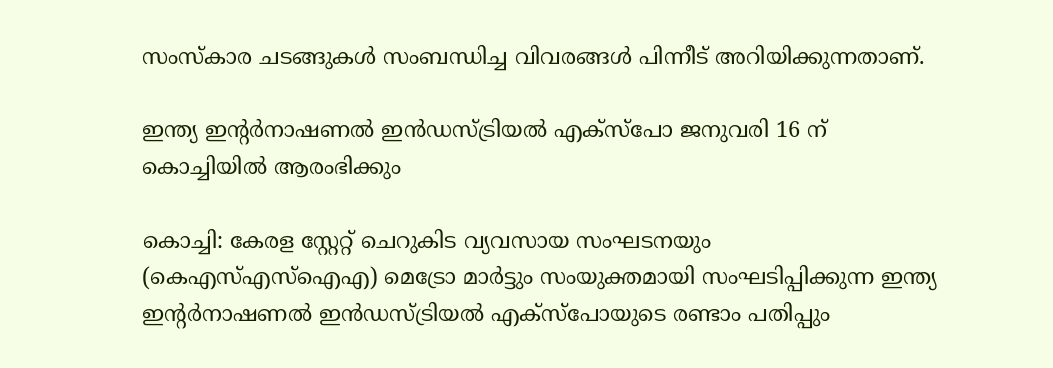സംസ്‌കാര ചടങ്ങുകൾ സംബന്ധിച്ച വിവരങ്ങൾ പിന്നീട് അറിയിക്കുന്നതാണ്.

ഇന്ത്യ ഇന്റർനാഷണൽ ഇൻഡസ്ട്രിയൽ എക്‌സ്‌പോ ജനുവരി 16 ന് കൊച്ചിയിൽ ആരംഭിക്കും

കൊച്ചി: കേരള സ്റ്റേറ്റ് ചെറുകിട വ്യവസായ സംഘടനയും (കെഎസ്എസ്ഐഎ) മെട്രോ മാർട്ടും സംയുക്തമായി സംഘടിപ്പിക്കുന്ന ഇന്ത്യ ഇന്റർനാഷണൽ ഇൻഡസ്ട്രിയൽ എക്സ്പോയുടെ രണ്ടാം പതിപ്പും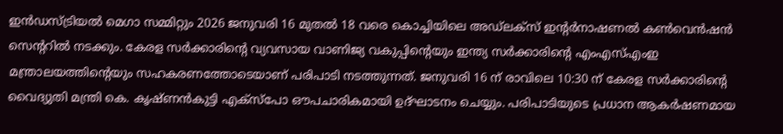ഇൻഡസ്ട്രിയൽ മെഗാ സമ്മിറ്റും 2026 ജനുവരി 16 മുതൽ 18 വരെ കൊച്ചിയിലെ അഡ്ലക്സ് ഇന്റർനാഷണൽ കൺവെൻഷൻ സെന്ററിൽ നടക്കും. കേരള സർക്കാരിന്റെ വ്യവസായ വാണിജ്യ വകുപ്പിന്റെയും ഇന്ത്യ സർക്കാരിന്റെ എംഎസ്എംഇ മന്ത്രാലയത്തിന്റെയും സഹകരണത്തോടെയാണ് പരിപാടി നടത്തുന്നത്. ജനുവരി 16 ന് രാവിലെ 10:30 ന് കേരള സർക്കാരിന്റെ വൈദ്യുതി മന്ത്രി കെ. കൃഷ്ണൻകുട്ടി എക്സ്പോ ഔപചാരികമായി ഉദ്ഘാടനം ചെയ്യും. പരിപാടിയുടെ പ്രധാന ആകർഷണമായ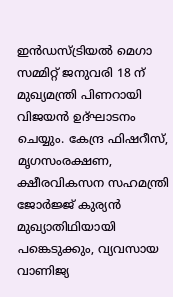ഇൻഡസ്ട്രിയൽ മെഗാ സമ്മിറ്റ് ജനുവരി 18 ന് മുഖ്യമന്ത്രി പിണറായി വിജയൻ ഉദ്ഘാടനം ചെയ്യും. കേന്ദ്ര ഫിഷറീസ്, മൃഗസംരക്ഷണ, ക്ഷീരവികസന സഹമന്ത്രി ജോർജ്ജ് കുര്യൻ മുഖ്യാതിഥിയായി പങ്കെടുക്കും, വ്യവസായ വാണിജ്യ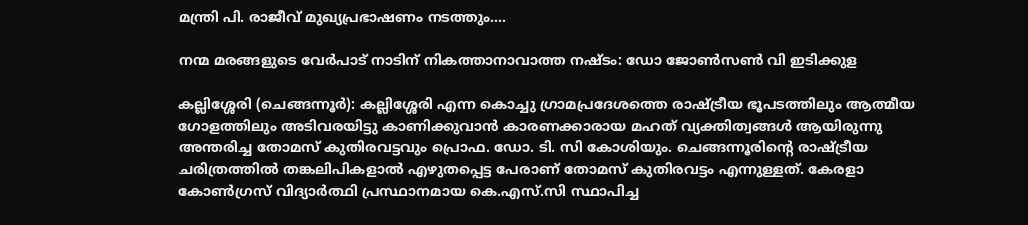മന്ത്രി പി. രാജീവ് മുഖ്യപ്രഭാഷണം നടത്തും.…

നന്മ മരങ്ങളുടെ വേർപാട് നാടിന് നികത്താനാവാത്ത നഷ്ടം: ഡോ ജോൺസൺ വി ഇടിക്കുള

കല്ലിശ്ശേരി (ചെങ്ങന്നൂര്‍): കല്ലിശ്ശേരി എന്ന കൊച്ചു ഗ്രാമപ്രദേശത്തെ രാഷ്ട്രീയ ഭൂപടത്തിലും ആത്മീയ ഗോളത്തിലും അടിവരയിട്ടു കാണിക്കുവാൻ കാരണക്കാരായ മഹത് വ്യക്തിത്വങ്ങൾ ആയിരുന്നു അന്തരിച്ച തോമസ് കുതിരവട്ടവും പ്രൊഫ. ഡോ. ടി. സി കോശിയും. ചെങ്ങന്നൂരിന്റെ രാഷ്ട്രീയ ചരിത്രത്തിൽ തങ്കലിപികളാൽ എഴുതപ്പെട്ട പേരാണ് തോമസ് കുതിരവട്ടം എന്നുള്ളത്. കേരളാ കോൺഗ്രസ് വിദ്യാർത്ഥി പ്രസ്ഥാനമായ കെ.എസ്.സി സ്ഥാപിച്ച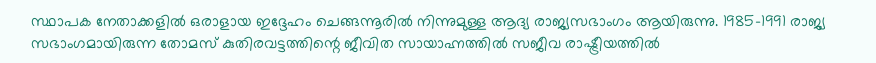സ്ഥാപക നേതാക്കളില്‍ ഒരാളായ ഇദ്ദേഹം ചെങ്ങന്നൂരിൽ നിന്നുമുള്ള ആദ്യ രാജ്യസഭാംഗം ആയിരുന്നു. 1985-1991 രാജ്യ സഭാംഗമായിരുന്ന തോമസ് കുതിരവട്ടത്തിന്റെ ജീവിത സായാഹ്നത്തിൽ സജീവ രാഷ്ട്രീയത്തില്‍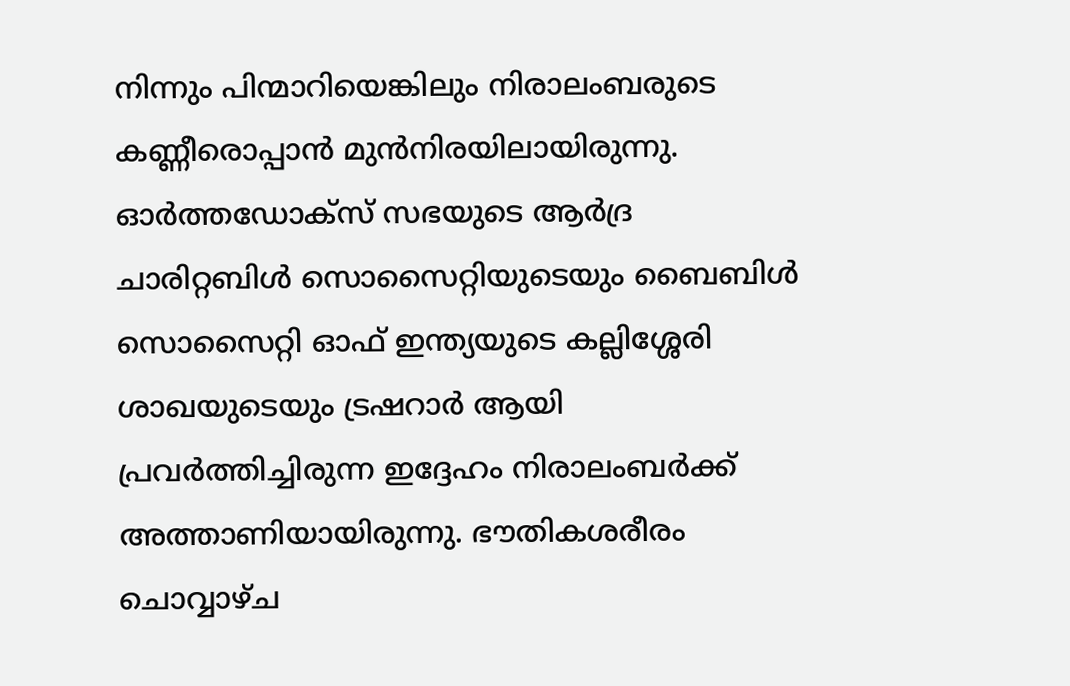നിന്നും പിന്മാറിയെങ്കിലും നിരാലംബരുടെ കണ്ണീരൊപ്പാൻ മുൻനിരയിലായിരുന്നു. ഓർത്തഡോക്സ് സഭയുടെ ആർദ്ര ചാരിറ്റബിള്‍ സൊസൈറ്റിയുടെയും ബൈബിൾ സൊസൈറ്റി ഓഫ് ഇന്ത്യയുടെ കല്ലിശ്ശേരി ശാഖയുടെയും ട്രഷറാർ ആയി പ്രവർത്തിച്ചിരുന്ന ഇദ്ദേഹം നിരാലംബർക്ക് അത്താണിയായിരുന്നു. ഭൗതികശരീരം ചൊവ്വാഴ്ച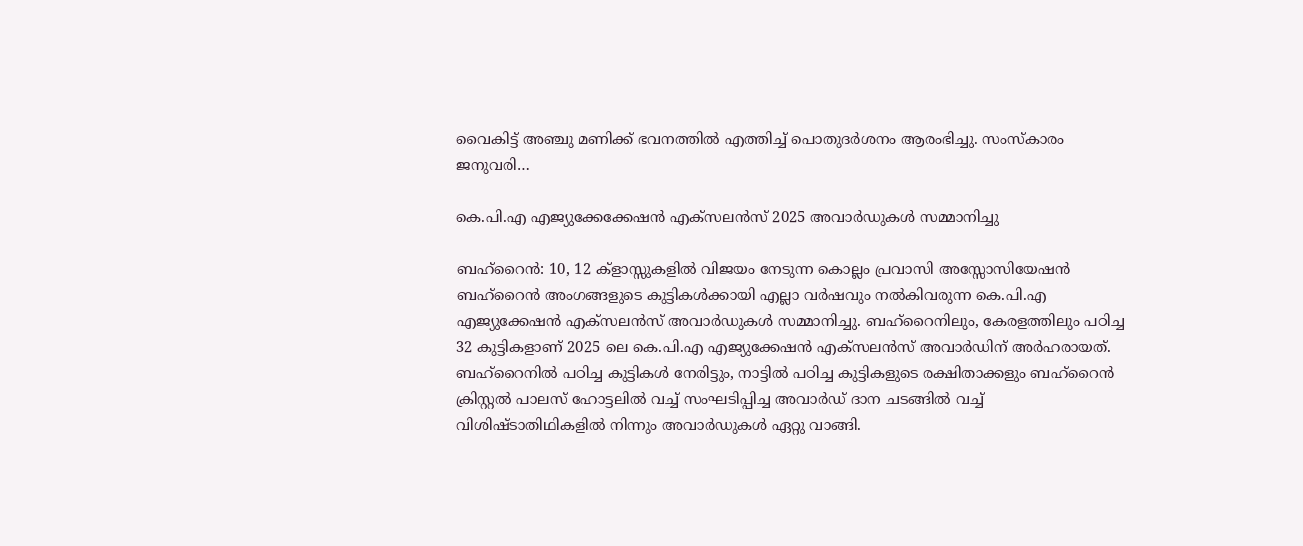വൈകിട്ട് അഞ്ചു മണിക്ക് ഭവനത്തിൽ എത്തിച്ച് പൊതുദർശനം ആരംഭിച്ചു. സംസ്കാരം ജനുവരി…

കെ.പി.എ എജ്യുക്കേക്കേഷൻ എക്സലൻസ് 2025 അവാർഡുകൾ സമ്മാനിച്ചു

ബഹ്‌റൈന്‍: 10, 12 ക്‌ളാസ്സുകളിൽ വിജയം നേടുന്ന കൊല്ലം പ്രവാസി അസ്സോസിയേഷൻ ബഹ്‌റൈൻ അംഗങ്ങളുടെ കുട്ടികൾക്കായി എല്ലാ വര്‍ഷവും നല്‍കിവരുന്ന കെ.പി.എ എജ്യുക്കേഷൻ എക്സലൻസ് അവാർഡുകൾ സമ്മാനിച്ചു. ബഹ്‌റൈനിലും, കേരളത്തിലും പഠിച്ച 32 കുട്ടികളാണ് 2025 ലെ കെ.പി.എ എജ്യുക്കേഷൻ എക്സലൻസ് അവാർഡിന് അർഹരായത്. ബഹ്‌റൈനിൽ പഠിച്ച കുട്ടികൾ നേരിട്ടും, നാട്ടിൽ പഠിച്ച കുട്ടികളുടെ രക്ഷിതാക്കളും ബഹ്‌റൈൻ ക്രിസ്റ്റൽ പാലസ് ഹോട്ടലിൽ വച്ച് സംഘടിപ്പിച്ച അവാർഡ് ദാന ചടങ്ങിൽ വച്ച് വിശിഷ്ടാതിഥികളിൽ നിന്നും അവാർഡുകൾ ഏറ്റു വാങ്ങി.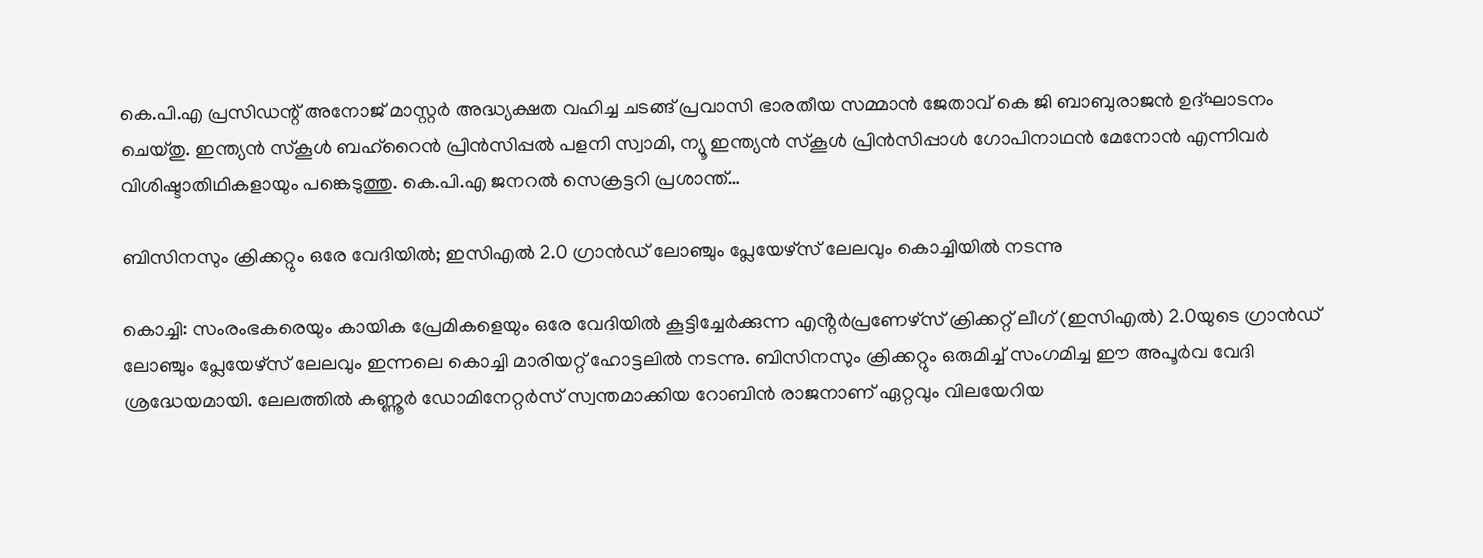കെ.പി.എ പ്രസിഡന്റ് അനോജ് മാസ്റ്റർ അദ്ധ്യക്ഷത വഹിച്ച ചടങ്ങ് പ്രവാസി ഭാരതീയ സമ്മാൻ ജേതാവ് കെ ജി ബാബുരാജൻ ഉദ്ഘാടനം ചെയ്തു. ഇന്ത്യൻ സ്കൂൾ ബഹ്‌റൈൻ പ്രിൻസിപ്പൽ പളനി സ്വാമി, ന്യൂ ഇന്ത്യൻ സ്‌കൂൾ പ്രിൻസിപ്പാൾ ഗോപിനാഥൻ മേനോൻ എന്നിവർ വിശിഷ്ടാതിഥികളായും പങ്കെടുത്തു. കെ.പി.എ ജനറൽ സെക്രട്ടറി പ്രശാന്ത്…

ബിസിനസും ക്രിക്കറ്റും ഒരേ വേദിയിൽ; ഇസിഎൽ 2.0 ഗ്രാൻഡ് ലോഞ്ചും പ്ലേയേഴ്സ് ലേലവും കൊച്ചിയിൽ നടന്നു

കൊച്ചി: സംരംഭകരെയും കായിക പ്രേമികളെയും ഒരേ വേദിയിൽ കൂട്ടിച്ചേർക്കുന്ന എൻ്റർപ്രണേഴ്സ് ക്രിക്കറ്റ് ലീഗ് (ഇസിഎൽ) 2.0യുടെ ഗ്രാൻഡ് ലോഞ്ചും പ്ലേയേഴ്സ് ലേലവും ഇന്നലെ കൊച്ചി മാരിയറ്റ് ഹോട്ടലിൽ നടന്നു. ബിസിനസും ക്രിക്കറ്റും ഒരുമിച്ച് സംഗമിച്ച ഈ അപൂർവ വേദി ശ്രദ്ധേയമായി. ലേലത്തിൽ കണ്ണൂർ ഡോമിനേറ്റർസ് സ്വന്തമാക്കിയ റോബിൻ രാജനാണ് ഏറ്റവും വിലയേറിയ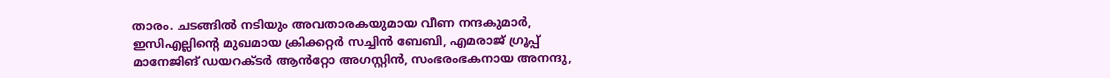താരം. ചടങ്ങിൽ നടിയും അവതാരകയുമായ വീണ നന്ദകുമാർ, ഇസിഎല്ലിന്റെ മുഖമായ ക്രിക്കറ്റർ സച്ചിൻ ബേബി, എമരാജ് ഗ്രൂപ്പ്‌ മാനേജിങ് ഡയറക്ടർ ആൻറ്റോ അഗസ്റ്റിൻ, സംഭരംഭകനായ അനന്ദു,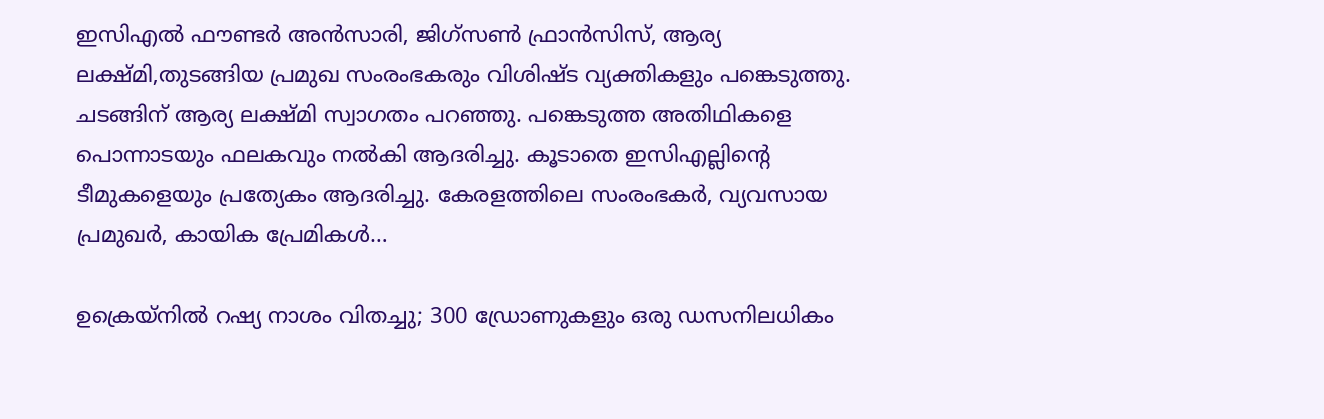ഇസിഎൽ ഫൗണ്ടർ അൻസാരി, ജിഗ്സൺ ഫ്രാൻസിസ്, ആര്യ ലക്ഷ്മി,തുടങ്ങിയ പ്രമുഖ സംരംഭകരും വിശിഷ്ട വ്യക്തികളും പങ്കെടുത്തു. ചടങ്ങിന് ആര്യ ലക്ഷ്മി സ്വാഗതം പറഞ്ഞു. പങ്കെടുത്ത അതിഥികളെ പൊന്നാടയും ഫലകവും നൽകി ആദരിച്ചു. കൂടാതെ ഇസിഎല്ലിന്റെ ടീമുകളെയും പ്രത്യേകം ആദരിച്ചു. കേരളത്തിലെ സംരംഭകർ, വ്യവസായ പ്രമുഖർ, കായിക പ്രേമികൾ…

ഉക്രെയ്നില്‍ റഷ്യ നാശം വിതച്ചു; 300 ഡ്രോണുകളും ഒരു ഡസനിലധികം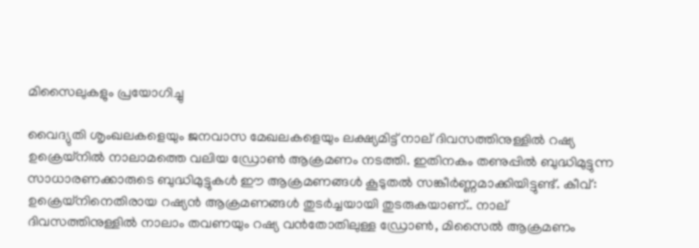മിസൈലുകളും പ്രയോഗിച്ചു

വൈദ്യുതി ശൃംഖലകളെയും ജനവാസ മേഖലകളെയും ലക്ഷ്യമിട്ട് നാല് ദിവസത്തിനുള്ളിൽ റഷ്യ ഉക്രെയ്നിൽ നാലാമത്തെ വലിയ ഡ്രോൺ ആക്രമണം നടത്തി. ഇതിനകം തണുപ്പിൽ ബുദ്ധിമുട്ടുന്ന സാധാരണക്കാരുടെ ബുദ്ധിമുട്ടുകൾ ഈ ആക്രമണങ്ങൾ കൂടുതൽ സങ്കീർണ്ണമാക്കിയിട്ടുണ്ട്. കീവ്: ഉക്രെയ്‌നിനെതിരായ റഷ്യൻ ആക്രമണങ്ങൾ തുടർച്ചയായി തുടരുകയാണ്.. നാല് ദിവസത്തിനുള്ളിൽ നാലാം തവണയും റഷ്യ വൻതോതിലുള്ള ഡ്രോൺ, മിസൈൽ ആക്രമണം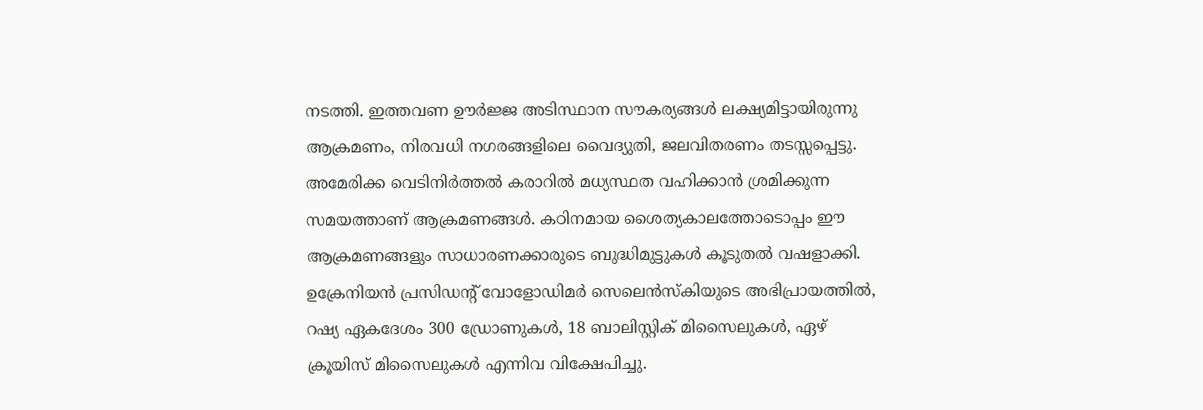നടത്തി. ഇത്തവണ ഊർജ്ജ അടിസ്ഥാന സൗകര്യങ്ങൾ ലക്ഷ്യമിട്ടായിരുന്നു ആക്രമണം, നിരവധി നഗരങ്ങളിലെ വൈദ്യുതി, ജലവിതരണം തടസ്സപ്പെട്ടു. അമേരിക്ക വെടിനിർത്തൽ കരാറിൽ മധ്യസ്ഥത വഹിക്കാൻ ശ്രമിക്കുന്ന സമയത്താണ് ആക്രമണങ്ങൾ. കഠിനമായ ശൈത്യകാലത്തോടൊപ്പം ഈ ആക്രമണങ്ങളും സാധാരണക്കാരുടെ ബുദ്ധിമുട്ടുകൾ കൂടുതൽ വഷളാക്കി. ഉക്രേനിയൻ പ്രസിഡന്റ് വോളോഡിമർ സെലെൻസ്‌കിയുടെ അഭിപ്രായത്തിൽ, റഷ്യ ഏകദേശം 300 ഡ്രോണുകൾ, 18 ബാലിസ്റ്റിക് മിസൈലുകൾ, ഏഴ് ക്രൂയിസ് മിസൈലുകൾ എന്നിവ വിക്ഷേപിച്ചു.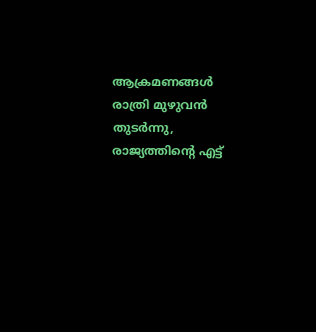ആക്രമണങ്ങൾ രാത്രി മുഴുവൻ തുടർന്നു, രാജ്യത്തിന്റെ എട്ട്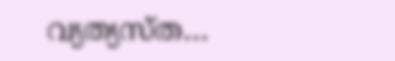വ്യത്യസ്ത…